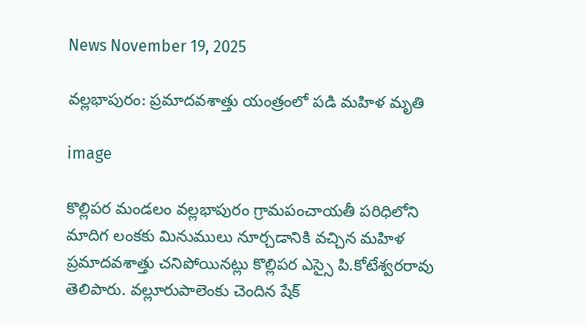News November 19, 2025

వల్లభాపురం: ప్రమాదవశాత్తు యంత్రంలో పడి మహిళ మృతి

image

కొల్లిపర మండలం వల్లభాపురం గ్రామపంచాయతీ పరిధిలోని మాదిగ లంకకు మినుములు నూర్చడానికి వచ్చిన మహిళ ప్రమాదవశాత్తు చనిపోయినట్లు కొల్లిపర ఎస్సై పి.కోటేశ్వరరావు తెలిపారు. వల్లూరుపాలెంకు చెందిన షేక్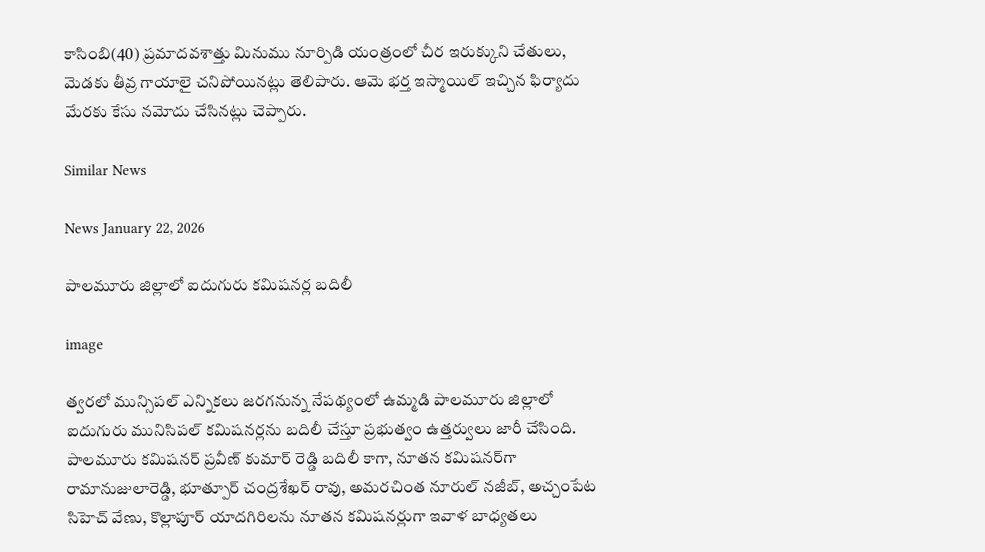కాసింబి(40) ప్రమాదవశాత్తు మినుము నూర్పిడి యంత్రంలో చీర ఇరుక్కుని చేతులు, మెడకు తీవ్ర గాయాలై చనిపోయినట్లు తెలిపారు. ఆమె భర్త ఇస్మాయిల్ ఇచ్చిన ఫిర్యాదు మేరకు కేసు నమోదు చేసినట్లు చెప్పారు.

Similar News

News January 22, 2026

పాలమూరు జిల్లాలో ఐదుగురు కమిషనర్ల బదిలీ

image

త్వరలో మున్సిపల్ ఎన్నికలు జరగనున్న నేపథ్యంలో ఉమ్మడి పాలమూరు జిల్లాలో ఐదుగురు మునిసిపల్ కమిషనర్లను బదిలీ చేస్తూ ప్రభుత్వం ఉత్తర్వులు జారీ చేసింది. పాలమూరు కమిషనర్ ప్రవీణ్ కుమార్ రెడ్డి బదిలీ కాగా, నూతన కమిషనర్‌గా రామానుజులారెడ్డి, భూత్పూర్ చంద్రశేఖర్ రావు, అమరచింత నూరుల్ నజీబ్, అచ్చంపేట సిహెచ్ వేణు, కొల్లాపూర్ యాదగిరిలను నూతన కమిషనర్లుగా ఇవాళ బాధ్యతలు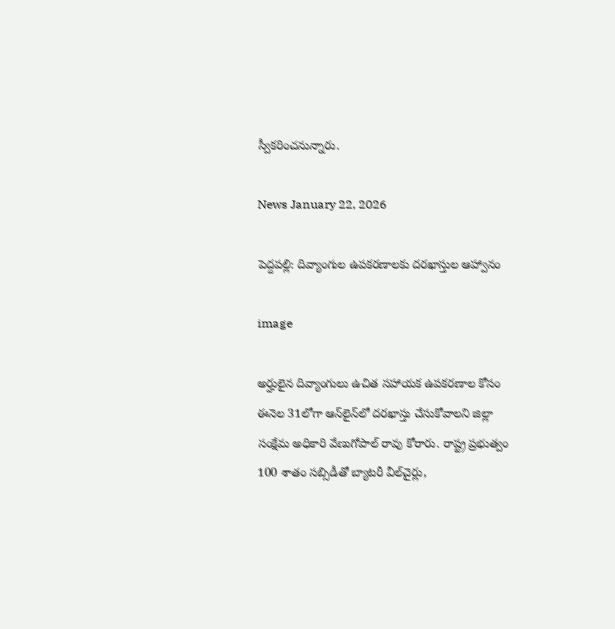స్వీకరించనున్నారు.

News January 22, 2026

పెద్దపల్లి: దివ్యాంగుల ఉపకరణాలకు దరఖాస్తుల ఆహ్వానం

image

అర్హులైన దివ్యాంగులు ఉచిత సహాయక ఉపకరణాల కోసం ఈనెల 31లోగా ఆన్‌లైన్‌లో దరఖాస్తు చేసుకోవాలని జిల్లా సంక్షేమ అధికారి వేణుగోపాల్ రావు కోరారు. రాష్ట్ర ప్రభుత్వం 100 శాతం సబ్సిడీతో బ్యాటరీ వీల్‌చైర్లు,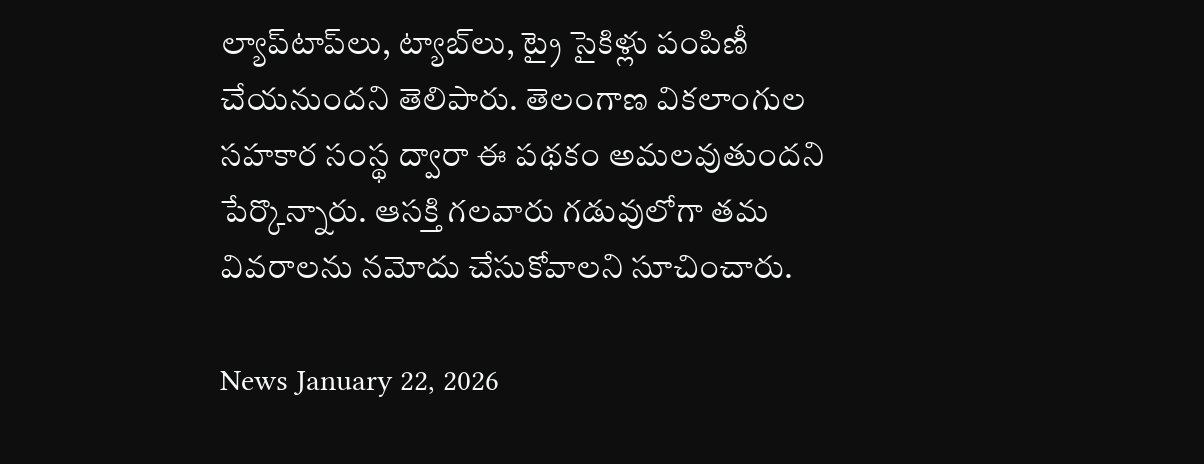ల్యాప్‌టాప్‌లు, ట్యాబ్‌లు, ట్రై సైకిళ్లు పంపిణీ చేయనుందని తెలిపారు. తెలంగాణ వికలాంగుల సహకార సంస్థ ద్వారా ఈ పథకం అమలవుతుందని పేర్కొన్నారు. ఆసక్తి గలవారు గడువులోగా తమ వివరాలను నమోదు చేసుకోవాలని సూచించారు.

News January 22, 2026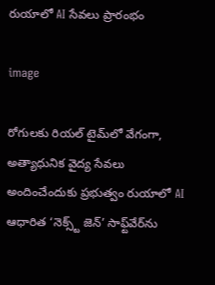రుయాలో AI సేవలు ప్రారంభం

image

రోగులకు రియల్ టైమ్‌లో వేగంగా, అత్యాధునిక వైద్య సేవలు అందించేందుకు ప్రభుత్వం రుయాలో AI ఆధారిత ‘నెక్స్ట్ జెన్’ సాఫ్ట్‌వేర్‌ను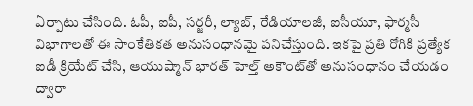ఏర్పాటు చేసింది. ఓపీ, ఐపీ, సర్జరీ, ల్యాబ్, రేడియాలజీ, ఐసీయూ, ఫార్మసీ విభాగాలతో ఈ సాంకేతికత అనుసంధానమై పనిచేస్తుంది. ఇకపై ప్రతి రోగికి ప్రత్యేక ఐడీ క్రియేట్ చేసి, ఆయుష్మాన్ భారత్ హెల్త్ అకౌంట్‌తో అనుసంధానం చేయడం ద్వారా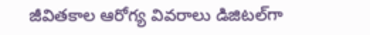జీవితకాల ఆరోగ్య వివరాలు డిజిటల్‌గా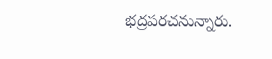భద్రపరచనున్నారు.